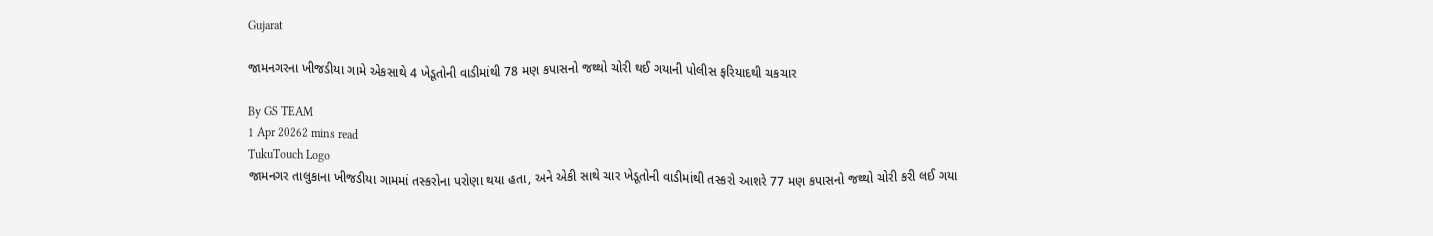Gujarat

જામનગરના ખીજડીયા ગામે એકસાથે 4 ખેડૂતોની વાડીમાંથી 78 મણ કપાસનો જથ્થો ચોરી થઈ ગયાની પોલીસ ફરિયાદથી ચકચાર

By GS TEAM
1 Apr 20262 mins read
TukuTouch Logo
જામનગર તાલુકાના ખીજડીયા ગામમાં તસ્કરોના પરોણા થયા હતા, અને એકી સાથે ચાર ખેડૂતોની વાડીમાંથી તસ્કરો આશરે 77 મણ કપાસનો જથ્થો ચોરી કરી લઈ ગયા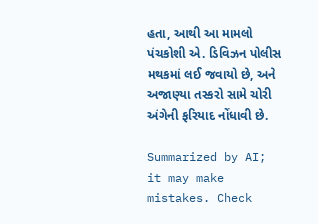હતા, આથી આ મામલો પંચકોશી એ. ડિવિઝન પોલીસ મથકમાં લઈ જવાયો છે, અને અજાણ્યા તસ્કરો સામે ચોરી અંગેની ફરિયાદ નોંધાવી છે.

Summarized by AI; it may make mistakes. Check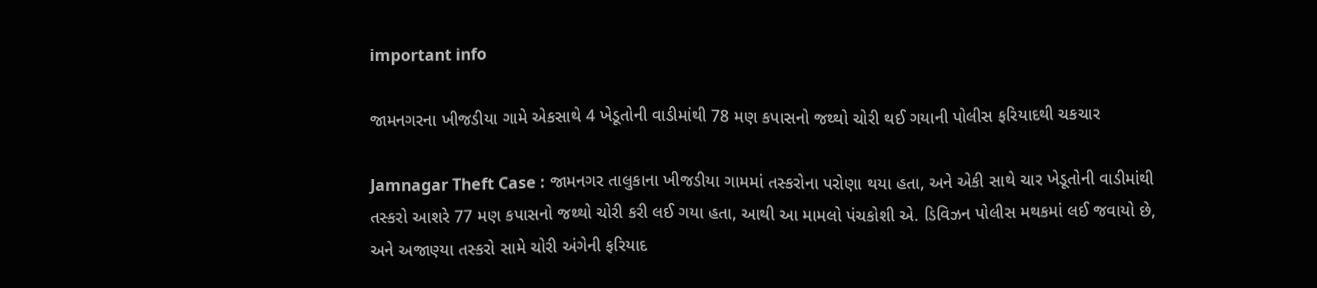important info

જામનગરના ખીજડીયા ગામે એકસાથે 4 ખેડૂતોની વાડીમાંથી 78 મણ કપાસનો જથ્થો ચોરી થઈ ગયાની પોલીસ ફરિયાદથી ચકચાર

Jamnagar Theft Case : જામનગર તાલુકાના ખીજડીયા ગામમાં તસ્કરોના પરોણા થયા હતા, અને એકી સાથે ચાર ખેડૂતોની વાડીમાંથી તસ્કરો આશરે 77 મણ કપાસનો જથ્થો ચોરી કરી લઈ ગયા હતા, આથી આ મામલો પંચકોશી એ. ડિવિઝન પોલીસ મથકમાં લઈ જવાયો છે, અને અજાણ્યા તસ્કરો સામે ચોરી અંગેની ફરિયાદ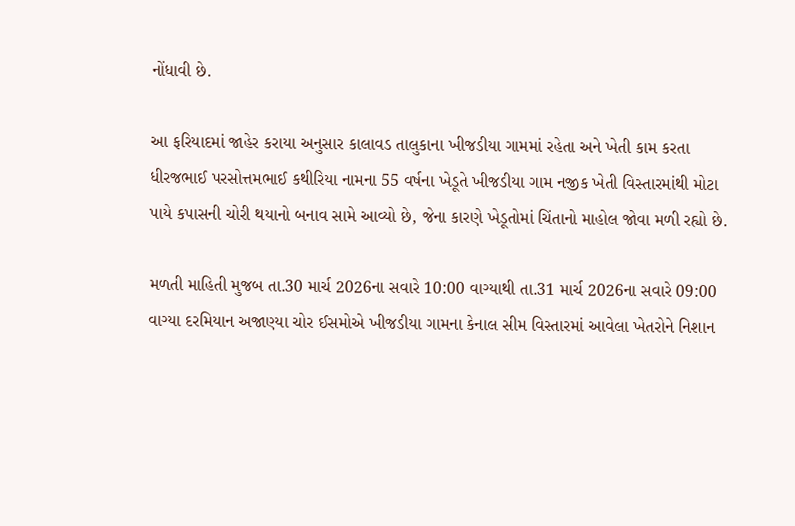નોંધાવી છે.

આ ફરિયાદમાં જાહેર કરાયા અનુસાર કાલાવડ તાલુકાના ખીજડીયા ગામમાં રહેતા અને ખેતી કામ કરતા ધીરજભાઈ પરસોત્તમભાઈ કથીરિયા નામના 55 વર્ષના ખેડૂતે ખીજડીયા ગામ નજીક ખેતી વિસ્તારમાંથી મોટા પાયે કપાસની ચોરી થયાનો બનાવ સામે આવ્યો છે, જેના કારણે ખેડૂતોમાં ચિંતાનો માહોલ જોવા મળી રહ્યો છે.

મળતી માહિતી મુજબ તા.30 માર્ચ 2026ના સવારે 10:00 વાગ્યાથી તા.31 માર્ચ 2026ના સવારે 09:00 વાગ્યા દરમિયાન અજાણ્યા ચોર ઈસમોએ ખીજડીયા ગામના કેનાલ સીમ વિસ્તારમાં આવેલા ખેતરોને નિશાન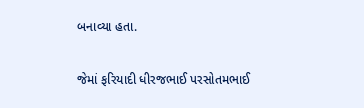બનાવ્યા હતા.

જેમાં ફરિયાદી ધીરજભાઈ પરસોતમભાઈ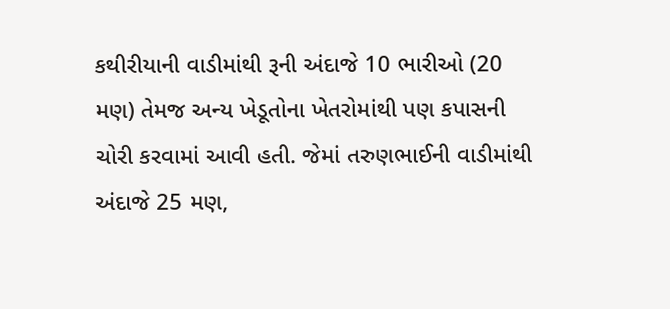કથીરીયાની વાડીમાંથી રૂની અંદાજે 10 ભારીઓ (20 મણ) તેમજ અન્ય ખેડૂતોના ખેતરોમાંથી પણ કપાસની ચોરી કરવામાં આવી હતી. જેમાં તરુણભાઈની વાડીમાંથી અંદાજે 25 મણ,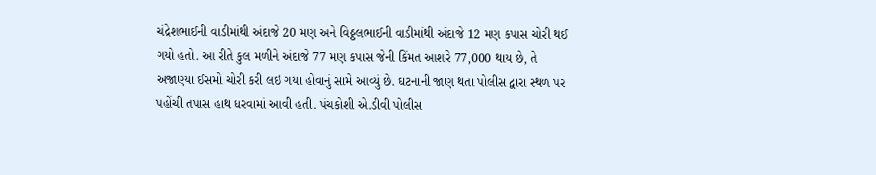ચંદ્રેશભાઈની વાડીમાંથી અંદાજે 20 મણ અને વિઠ્ઠલભાઈની વાડીમાંથી અંદાજે 12 મણ કપાસ ચોરી થઈ ગયો હતો. આ રીતે કુલ મળીને અંદાજે 77 મણ કપાસ જેની કિંમત આશરે 77,000 થાય છે, તે અજાણ્યા ઈસમો ચોરી કરી લઇ ગયા હોવાનું સામે આવ્યું છે. ઘટનાની જાણ થતા પોલીસ દ્વારા સ્થળ પર પહોંચી તપાસ હાથ ધરવામાં આવી હતી. પંચકોશી એ.ડીવી પોલીસ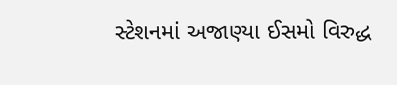સ્ટેશનમાં અજાણ્યા ઈસમો વિરુદ્ધ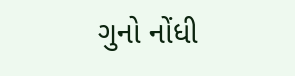ગુનો નોંધી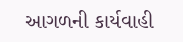આગળની કાર્યવાહી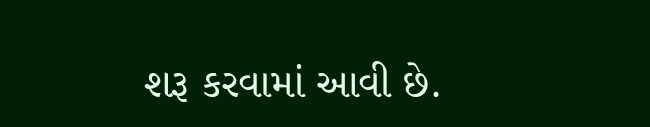શરૂ કરવામાં આવી છે.